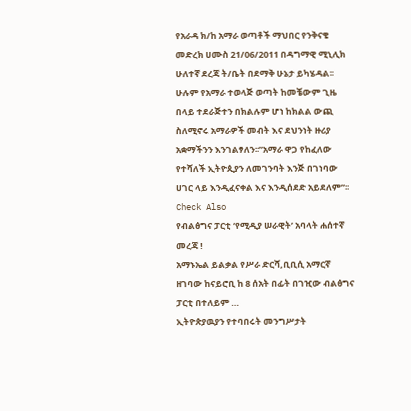የአራዳ ክ/ከ አማራ ወጣቶች ማህበር የንቅናቄ መድረክ ሀሙስ 21/06/2011 በዳግማዊ ሚኒሊክ ሁለተኛ ደረጃ ት/ቤት በደማቅ ሁኔታ ይካሄዳል፡፡ሁሉም የአማራ ተወላጅ ወጣት ከመቼውም ጊዜ በላይ ተደራጅተን በክልሉም ሆነ ከክልል ውጪ ስለሚኖሩ አማራዎች መብት እና ደህንነት ዙሪያ አቋማችንን እንገልፃለን፡፡”አማራ ዋጋ የከፈለው የተሻለች ኢትዮጲያን ለመገንባት እንጅ በገነባው ሀገር ላይ እንዲፈናቀል እና እንዲሰደድ አይደለም”፡፡
Check Also
የብልፅግና ፓርቲ ‘የሚዲያ ሠራዊት’ አባላት ሐሰተኛ መረጃ !
አማኑኤል ይልቃል የሥራ ድርሻ,ቢቢሲ አማርኛ ዘገባው ከናይሮቢ ከ 8 ሰአት በፊት በገዢው ብልፅግና ፓርቲ በተለይም …
ኢትዮጵያዉያን የተባበሩት መንግሥታት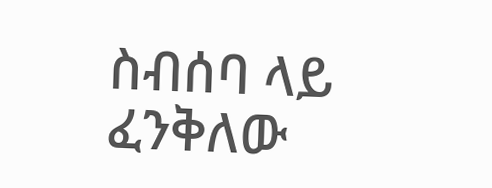ስብሰባ ላይ ፈንቅለው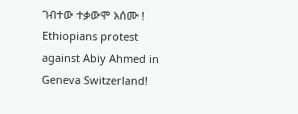ገብተው ተቃውሞ አሰሙ !
Ethiopians protest against Abiy Ahmed in Geneva Switzerland!